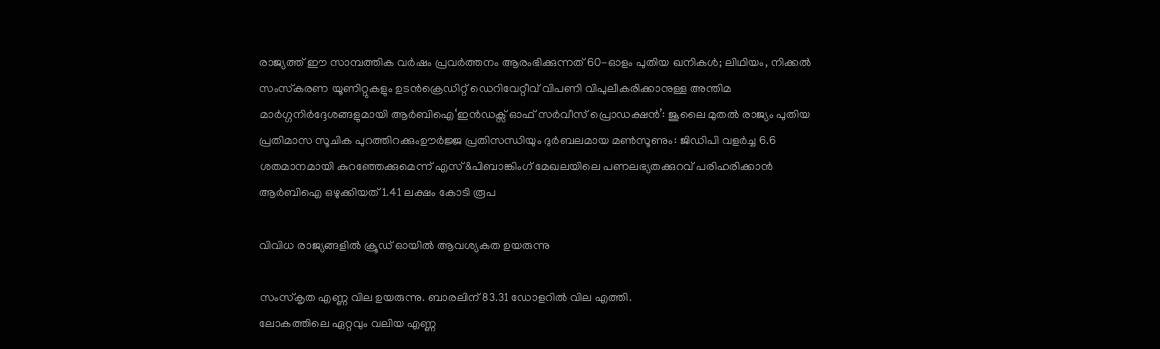രാജ്യത്ത് ഈ സാമ്പത്തിക വർഷം പ്രവർത്തനം ആരംഭിക്കുന്നത് 60-ഓളം പുതിയ ഖനികൾ; ലിഥിയം, നിക്കൽ സംസ്‌കരണ യൂണിറ്റുകളും ഉടൻക്രെഡിറ്റ് ഡെറിവേറ്റീവ് വിപണി വിപുലീകരിക്കാനുള്ള അന്തിമ മാർഗ്ഗനിർദ്ദേശങ്ങളുമായി ആർബിഐ‘ഇൻഡക്സ് ഓഫ് സർവീസ് പ്രൊഡക്ഷൻ’: ജൂലൈ മുതൽ രാജ്യം പുതിയ പ്രതിമാസ സൂചിക പുറത്തിറക്കുംഊർജ്ജ പ്രതിസന്ധിയും ദുർബലമായ മൺസൂണും: ജിഡിപി വളർച്ച 6.6 ശതമാനമായി കുറഞ്ഞേക്കുമെന്ന് എസ്&പിബാങ്കിംഗ് മേഖലയിലെ പണലഭ്യതക്കുറവ് പരിഹരിക്കാൻ ആർബിഐ ഒഴുക്കിയത് 1.41 ലക്ഷം കോടി രൂപ

വിവിധ രാജ്യങ്ങളിൽ ക്രൂഡ് ഓയിൽ ആവശ്യകത ഉയരുന്നു

സംസ്കൃത എണ്ണ വില ഉയരുന്നു. ബാരലിന് 83.31 ഡോളറിൽ വില എത്തി.
ലോകത്തിലെ ഏറ്റവും വലിയ എണ്ണ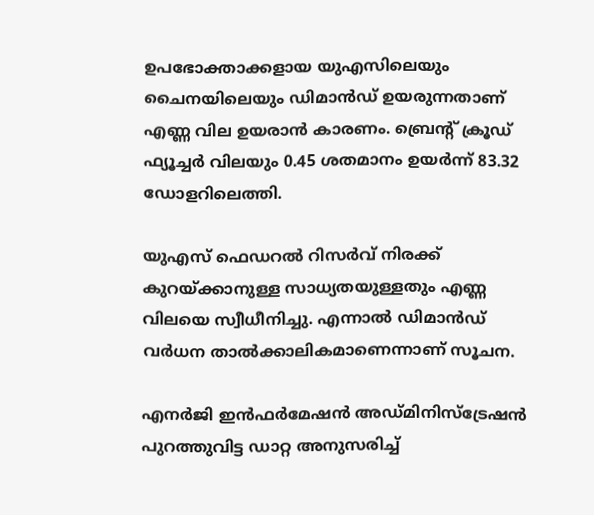ഉപഭോക്താക്കളായ യുഎസിലെയും ചൈനയിലെയും ഡിമാൻഡ് ഉയരുന്നതാണ് എണ്ണ വില ഉയരാൻ കാരണം. ബ്രെൻ്റ് ക്രൂഡ് ഫ്യൂച്ചർ വിലയും 0.45 ശതമാനം ഉയർന്ന് 83.32 ഡോളറിലെത്തി.

യുഎസ് ഫെഡറൽ റിസർവ് നിരക്ക് കുറയ്ക്കാനുള്ള സാധ്യതയുള്ളതും എണ്ണ വിലയെ സ്വീധീനിച്ചു. എന്നാൽ ഡിമാൻഡ് വർധന താൽക്കാലികമാണെന്നാണ് സൂചന.

എനർജി ഇൻഫർമേഷൻ അഡ്മിനിസ്ട്രേഷൻ പുറത്തുവിട്ട ഡാറ്റ അനുസരിച്ച്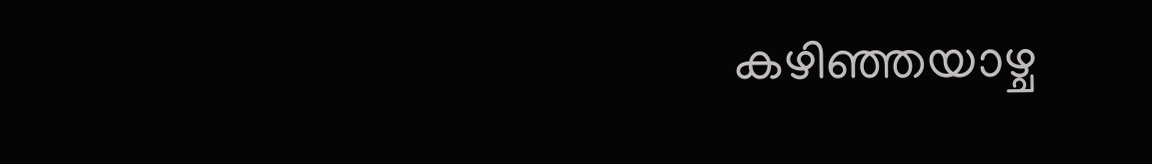കഴിഞ്ഞയാഴ്ച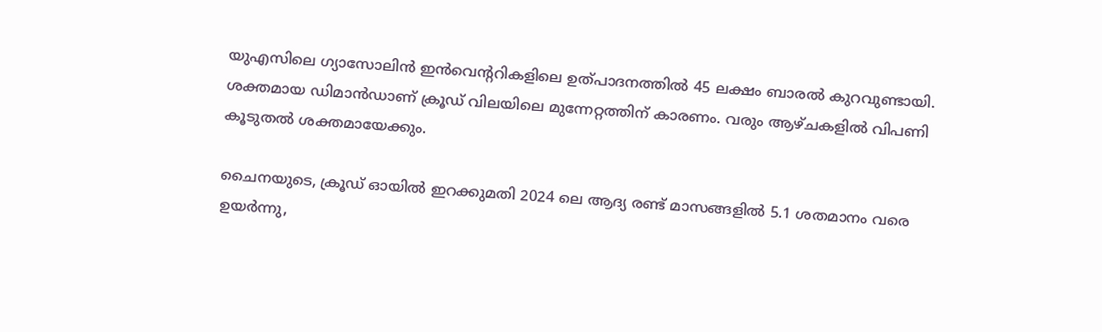യുഎസിലെ ഗ്യാസോലിൻ ഇൻവെൻ്ററികളിലെ ഉത്പാദനത്തിൽ 45 ലക്ഷം ബാരൽ കുറവുണ്ടായി. ശക്തമായ ഡിമാൻഡാണ് ക്രൂഡ് വിലയിലെ മുന്നേറ്റത്തിന് കാരണം. വരും ആഴ്‌ചകളിൽ വിപണി കൂടുതൽ ശക്തമായേക്കും.

ചൈനയുടെ, ക്രൂഡ് ഓയിൽ ഇറക്കുമതി 2024 ലെ ആദ്യ രണ്ട് മാസങ്ങളിൽ 5.1 ശതമാനം വരെ ഉയർന്നു,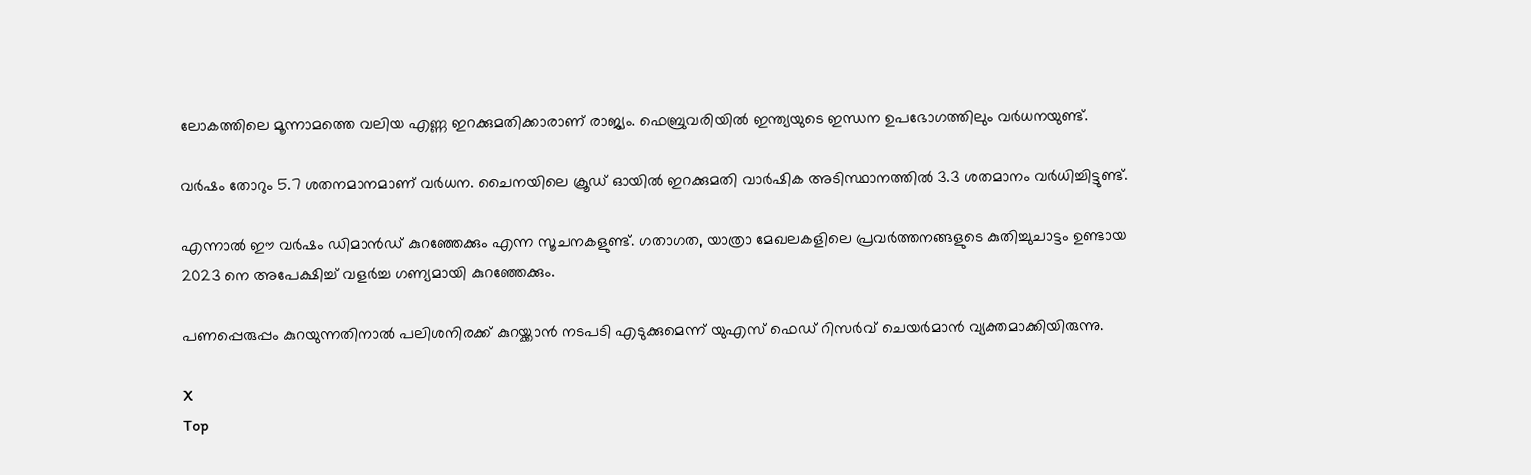ലോകത്തിലെ മൂന്നാമത്തെ വലിയ എണ്ണ ഇറക്കുമതിക്കാരാണ് രാജ്യം. ഫെബ്രുവരിയിൽ ഇന്ത്യയുടെ ഇന്ധന ഉപഭോഗത്തിലും വർധനയുണ്ട്.

വർഷം തോറും 5.7 ശതനമാനമാണ് വർധന. ചൈനയിലെ ക്രൂഡ് ഓയിൽ ഇറക്കുമതി വാർഷിക അടിസ്ഥാനത്തിൽ 3.3 ശതമാനം വർധിച്ചിട്ടുണ്ട്.

എന്നാൽ ഈ വർഷം ഡിമാൻഡ് കുറഞ്ഞേക്കും എന്ന സൂചനകളുണ്ട്. ഗതാഗത, യാത്രാ മേഖലകളിലെ പ്രവർത്തനങ്ങളുടെ കുതിച്ചുചാട്ടം ഉണ്ടായ 2023 നെ അപേക്ഷിച്ച് വളർച്ച ഗണ്യമായി കുറഞ്ഞേക്കും.

പണപ്പെരുപ്പം കുറയുന്നതിനാൽ പലിശനിരക്ക് കുറയ്ക്കാൻ നടപടി എടുക്കുമെന്ന് യുഎസ് ഫെഡ് റിസർവ് ചെയർമാൻ വ്യക്തമാക്കിയിരുന്നു.

X
Top